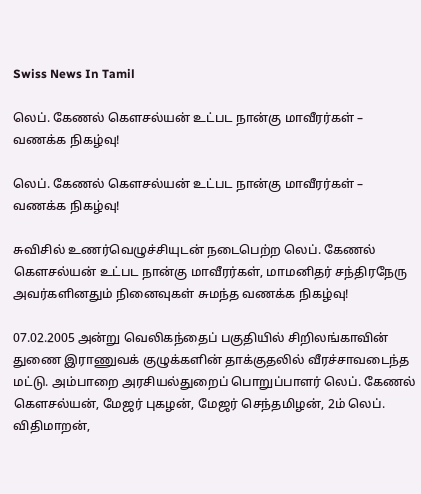Swiss News In Tamil

லெப். கேணல் கௌசல்யன் உட்பட நான்கு மாவீரர்கள் – வணக்க நிகழ்வு!

லெப். கேணல் கௌசல்யன் உட்பட நான்கு மாவீரர்கள் – வணக்க நிகழ்வு!

சுவிசில் உணர்வெழுச்சியுடன் நடைபெற்ற லெப். கேணல் கௌசல்யன் உட்பட நான்கு மாவீரர்கள், மாமனிதர் சந்திரநேரு அவர்களினதும் நினைவுகள் சுமந்த வணக்க நிகழ்வு!

07.02.2005 அன்று வெலிகந்தைப் பகுதியில் சிறிலங்காவின் துணை இராணுவக் குழுக்களின் தாக்குதலில் வீரச்சாவடைந்த மட்டு. அம்பாறை அரசியல்துறைப் பொறுப்பாளர் லெப். கேணல் கௌசல்யன், மேஜர் புகழன், மேஜர் செந்தமிழன், 2ம் லெப். விதிமாறன்,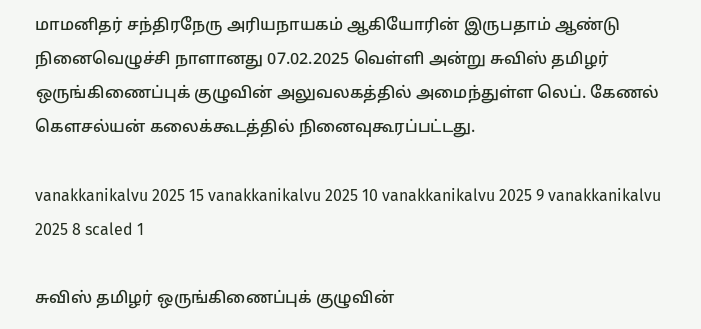மாமனிதர் சந்திரநேரு அரியநாயகம் ஆகியோரின் இருபதாம் ஆண்டு நினைவெழுச்சி நாளானது 07.02.2025 வெள்ளி அன்று சுவிஸ் தமிழர் ஒருங்கிணைப்புக் குழுவின் அலுவலகத்தில் அமைந்துள்ள லெப். கேணல் கௌசல்யன் கலைக்கூடத்தில் நினைவுகூரப்பட்டது.

vanakkanikalvu 2025 15 vanakkanikalvu 2025 10 vanakkanikalvu 2025 9 vanakkanikalvu 2025 8 scaled 1

சுவிஸ் தமிழர் ஒருங்கிணைப்புக் குழுவின்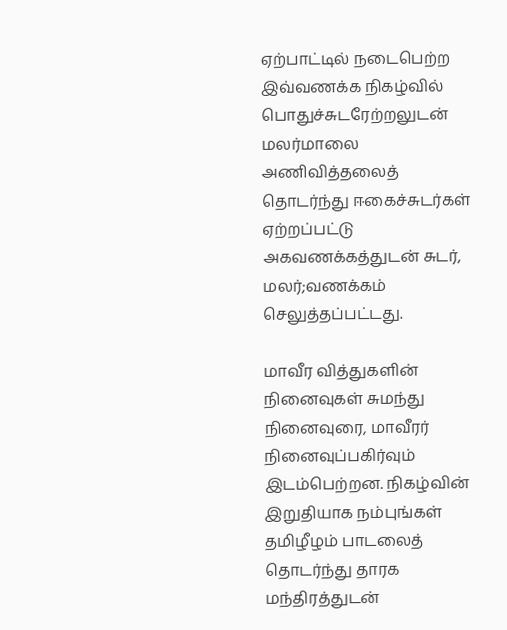ஏற்பாட்டில் நடைபெற்ற இவ்வணக்க நிகழ்வில் பொதுச்சுடரேற்றலுடன் மலர்மாலை அணிவித்தலைத் தொடர்ந்து ஈகைச்சுடர்கள் ஏற்றப்பட்டு அகவணக்கத்துடன் சுடர், மலர்;வணக்கம் செலுத்தப்பட்டது.

மாவீர வித்துகளின் நினைவுகள் சுமந்து நினைவுரை, மாவீரர் நினைவுப்பகிர்வும் இடம்பெற்றன. நிகழ்வின் இறுதியாக நம்புங்கள் தமிழீழம் பாடலைத் தொடர்ந்து தாரக மந்திரத்துடன்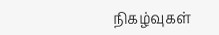நிகழ்வுகள்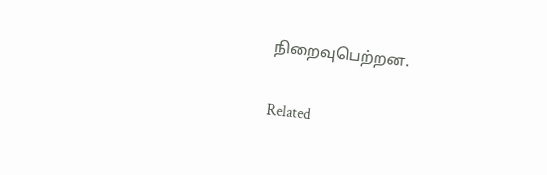நிறைவுபெற்றன.

Related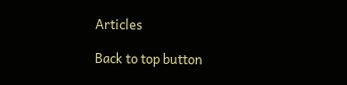Articles

Back to top button